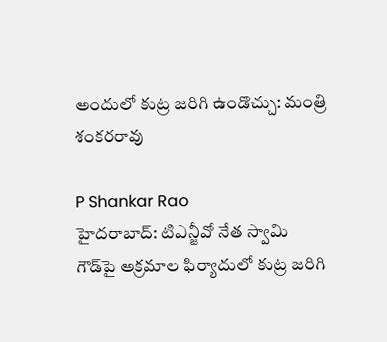అందులో కుట్ర జరిగి ఉండొచ్చు: మంత్రి శంకరరావు

P Shankar Rao
హైదరాబాద్: టిఎన్జీవో నేత స్వామి గౌడ్‌పై అక్రమాల ఫిర్యాదులో కుట్ర జరిగి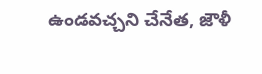ఉండవచ్చని చేనేత, జౌళీ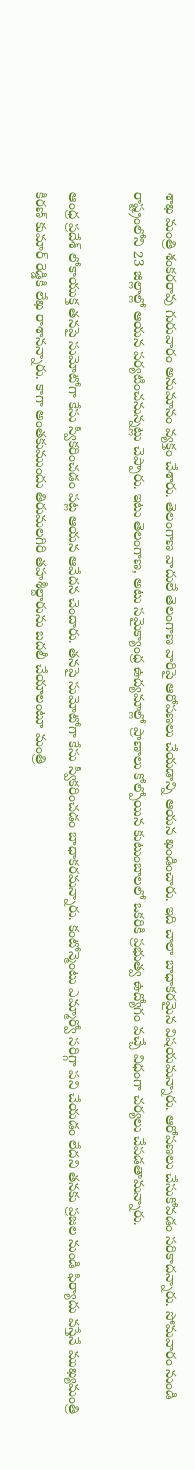శాఖ మంత్రి శంకరరావు గురువారం అనుమానం వ్యక్తం చేశారు. తెలంగాణ వాదులే తెలంగాణ వారిపై ఆరోపణలు చేయడాన్ని ఆయన ఖండించారు. ఇది చాలా బాధాకరమైన విషయమన్నారు. ఆరోపణలు చేసుకోవడం సరికాదన్నారు. సోమవారం నుండి రాష్ట్రంలోని 23 జిల్లాల్లో ఆయన పర్యటించనున్నట్లు చెప్పారు. ఇటు తెలంగాణ, అటు సమైక్యాంధ్ర ఉద్యమాల్లో ప్రాణాలు కోల్పోయిన కుటుంబాలలో ఒకరికి ప్రభుత్వ ఉద్యోగం వచ్చే విధంగా చర్యలు చేపడతామన్నారు.

ఆంధ్ర ప్రదేశ్ లోకాయుక్త తనపై సుమోటోగా కేసు స్వీకరించడం పట్ల ఆయన ఆవేదన చెందారు. తనపై సుమోటోగా కేసు స్వీకరించడం బాధాకరమన్నారు. కంటోన్మెంటు ఎమ్మార్వో సరిగ్గా పని చేయడం లేదని తనకు ప్రజల నుండి ఫిర్యాదు వస్తేనే ముఖ్యమంత్రి కిరణ్ కుమార్ రెడ్డికి లేఖ రాశానన్నారు. కాగా అంతకుముందు తిరుమలగిరి తహశీల్దారును బదలీ చేయాలంటూ మంత్రి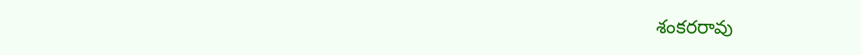శంకరరావు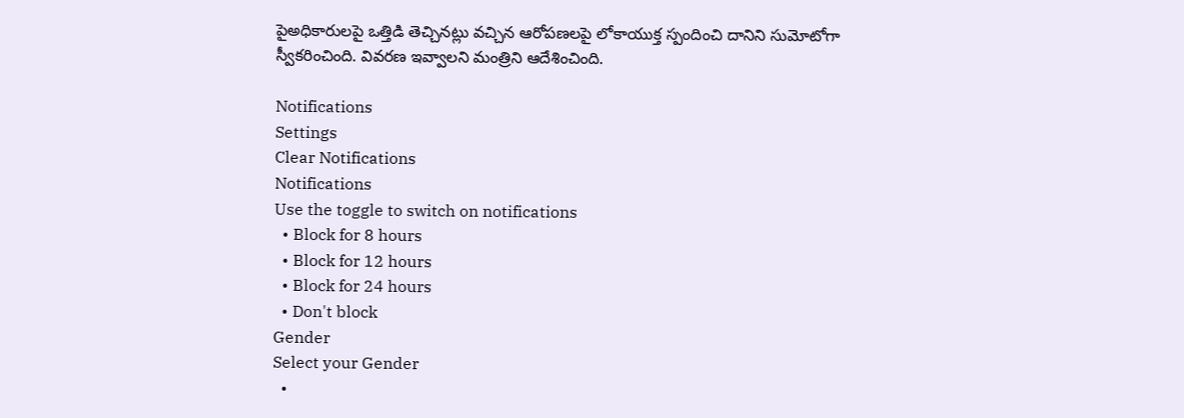పైఅధికారులపై ఒత్తిడి తెచ్చినట్లు వచ్చిన ఆరోపణలపై లోకాయుక్త స్పందించి దానిని సుమోటోగా స్వీకరించింది. వివరణ ఇవ్వాలని మంత్రిని ఆదేశించింది.

Notifications
Settings
Clear Notifications
Notifications
Use the toggle to switch on notifications
  • Block for 8 hours
  • Block for 12 hours
  • Block for 24 hours
  • Don't block
Gender
Select your Gender
  •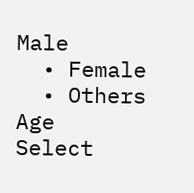Male
  • Female
  • Others
Age
Select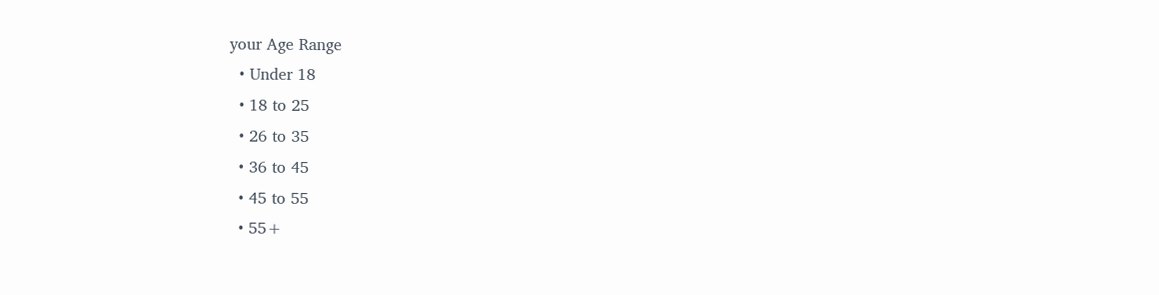your Age Range
  • Under 18
  • 18 to 25
  • 26 to 35
  • 36 to 45
  • 45 to 55
  • 55+